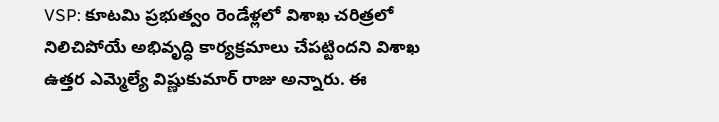VSP: కూటమి ప్రభుత్వం రెండేళ్లలో విశాఖ చరిత్రలో నిలిచిపోయే అభివృద్ధి కార్యక్రమాలు చేపట్టిందని విశాఖ ఉత్తర ఎమ్మెల్యే విష్ణుకుమార్ రాజు అన్నారు. ఈ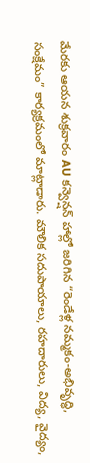మేరకు ఆయన శుక్రవారం AU కన్వెన్షన్ హాల్లో జరిగిన “రెండేళ్ల నమ్మకం-అభివృద్ధి, సంక్షేమం” కార్యక్రమంలో మాట్లాడారు. మౌలిక సదుపాయాలు, రహదారులు, విద్య, వైద్యం,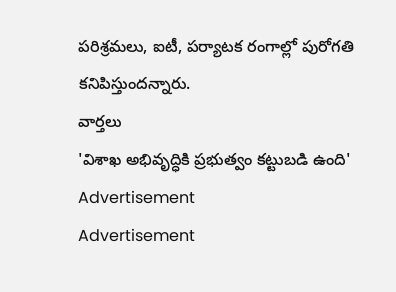పరిశ్రమలు, ఐటీ, పర్యాటక రంగాల్లో పురోగతి కనిపిస్తుందన్నారు.
వార్తలు
'విశాఖ అభివృద్ధికి ప్రభుత్వం కట్టుబడి ఉంది'
Advertisement
Advertisement